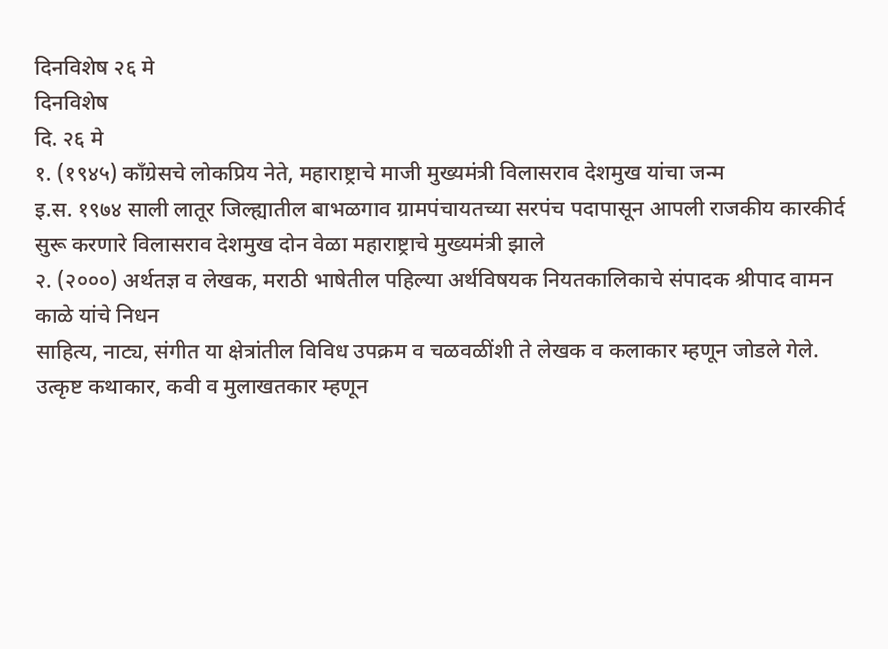दिनविशेष २६ मे
दिनविशेष
दि. २६ मे
१. (१९४५) काँग्रेसचे लोकप्रिय नेते, महाराष्ट्राचे माजी मुख्यमंत्री विलासराव देशमुख यांचा जन्म
इ.स. १९७४ साली लातूर जिल्ह्यातील बाभळगाव ग्रामपंचायतच्या सरपंच पदापासून आपली राजकीय कारकीर्द सुरू करणारे विलासराव देशमुख दोन वेळा महाराष्ट्राचे मुख्यमंत्री झाले
२. (२०००) अर्थतज्ञ व लेखक, मराठी भाषेतील पहिल्या अर्थविषयक नियतकालिकाचे संपादक श्रीपाद वामन काळे यांचे निधन
साहित्य, नाट्य, संगीत या क्षेत्रांतील विविध उपक्रम व चळवळींशी ते लेखक व कलाकार म्हणून जोडले गेले. उत्कृष्ट कथाकार, कवी व मुलाखतकार म्हणून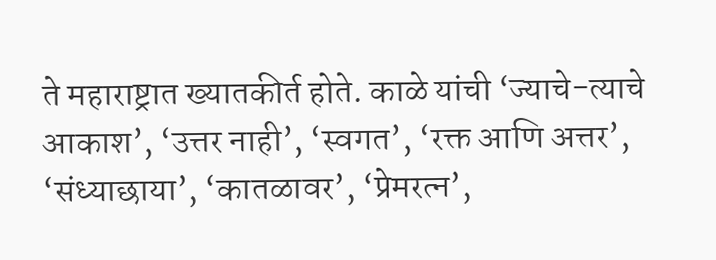ते महाराष्ट्रात ख्यातकीर्त होते. काळे यांची ‘ज्याचे-त्याचे आकाश’, ‘उत्तर नाही’, ‘स्वगत’, ‘रक्त आणि अत्तर’, ‘संध्याछाया’, ‘कातळावर’, ‘प्रेमरत्न’,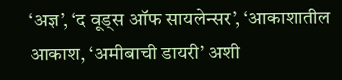‘अज्ञ’, ‘द वूड्स ऑफ सायलेन्सर’, ‘आकाशातील आकाश, ‘अमीबाची डायरी’ अशी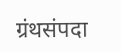ग्रंथसंपदा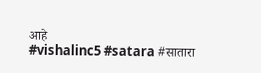आहे
#vishalinc5 #satara #सातारा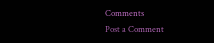Comments
Post a Comment